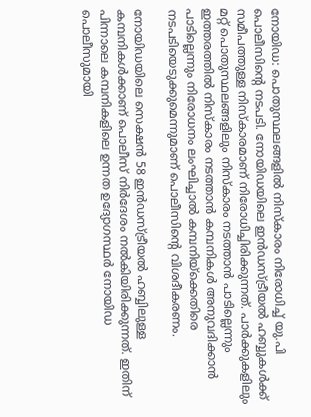നോയിഡ: പൊതുസ്ഥലങ്ങളില്‍ നിസ്‌കാരം നിരോധിച്ച് യു.പി പൊലീസിന്റെ നടപടി. നോയിഡയിലെ ഇന്‍ഡസ്ട്രീയല്‍ ഹബ്ബുകള്‍ക്ക് സമീപത്തുള്ള നിസ്‌കാരമാണ് നിരോധിച്ചിരിക്കുന്നത്. പാര്‍ക്കുകളിലും മറ്റ് പൊതുസ്ഥലങ്ങളിലും നിസ്‌കാരം നടത്താന്‍ പാടില്ലെന്നും ഇത്തരത്തില്‍ നിസ്‌കാരം നടത്താന്‍ കമ്പനികള്‍ അനുവദിക്കാന്‍ പാടില്ലെന്നും നിരോധനം ലംഘിച്ചാല്‍ കമ്പനിയ്‌ക്കെതിരെ നടപടിയെടുക്കുമെന്നുമാണ് പൊലീസിന്റെ വിശദീകരണം.

നോയിഡയിലെ സെക്ഷന്‍ 58 ഇന്‍ഡസ്ട്രീയല്‍ ഹബ്ബിലുള്ള കമ്പനികള്‍ക്കാണ് പൊലീസ് നിര്‍ദേശം നല്‍കിയിരിക്കുന്നത്. ഇതിന് പിന്നാലെ കമ്പനികളിലെ ഉന്നത ഉദ്യോഗസ്ഥര്‍ നോയിഡ പൊലീസുമായി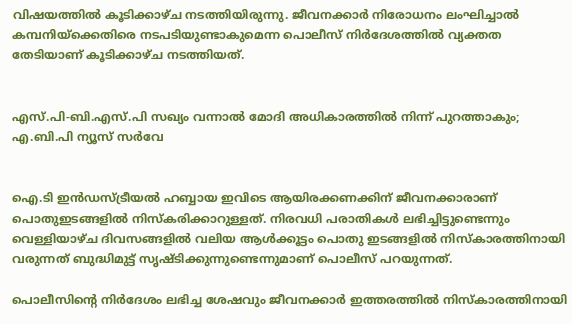വിഷയത്തില്‍ കൂടിക്കാഴ്ച നടത്തിയിരുന്നു. ജീവനക്കാര്‍ നിരോധനം ലംഘിച്ചാല്‍ കമ്പനിയ്‌ക്കെതിരെ നടപടിയുണ്ടാകുമെന്ന പൊലീസ് നിര്‍ദേശത്തില്‍ വ്യക്തത തേടിയാണ് കൂടിക്കാഴ്ച നടത്തിയത്.


എസ്.പി-ബി.എസ്.പി സഖ്യം വന്നാല്‍ മോദി അധികാരത്തില്‍ നിന്ന് പുറത്താകും; എ.ബി.പി ന്യൂസ് സര്‍വേ


ഐ.ടി ഇന്‍ഡസ്ട്രീയല്‍ ഹബ്ബായ ഇവിടെ ആയിരക്കണക്കിന് ജീവനക്കാരാണ് പൊതുഇടങ്ങളില്‍ നിസ്‌കരിക്കാറുള്ളത്. നിരവധി പരാതികള്‍ ലഭിച്ചിട്ടുണ്ടെന്നും വെള്ളിയാഴ്ച ദിവസങ്ങളില്‍ വലിയ ആള്‍ക്കൂട്ടം പൊതു ഇടങ്ങളില്‍ നിസ്‌കാരത്തിനായി വരുന്നത് ബുദ്ധിമുട്ട് സൃഷ്ടിക്കുന്നുണ്ടെന്നുമാണ് പൊലീസ് പറയുന്നത്.

പൊലീസിന്റെ നിര്‍ദേശം ലഭിച്ച ശേഷവും ജീവനക്കാര്‍ ഇത്തരത്തില്‍ നിസ്‌കാരത്തിനായി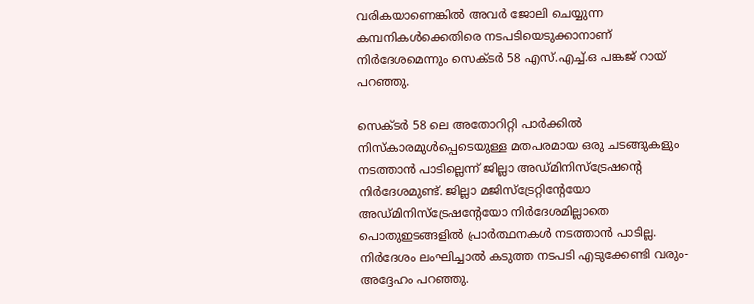വരികയാണെങ്കില്‍ അവര്‍ ജോലി ചെയ്യുന്ന കമ്പനികള്‍ക്കെതിരെ നടപടിയെടുക്കാനാണ് നിര്‍ദേശമെന്നും സെക്ടര്‍ 58 എസ്.എച്ച്.ഒ പങ്കജ് റായ് പറഞ്ഞു.

സെക്ടര്‍ 58 ലെ അതോറിറ്റി പാര്‍ക്കില്‍ നിസ്‌കാരമുള്‍പ്പെടെയുള്ള മതപരമായ ഒരു ചടങ്ങുകളും നടത്താന്‍ പാടില്ലെന്ന് ജില്ലാ അഡ്മിനിസ്‌ട്രേഷന്റെ നിര്‍ദേശമുണ്ട്. ജില്ലാ മജിസ്‌ട്രേറ്റിന്റേയോ അഡ്മിനിസ്‌ട്രേഷന്റേയോ നിര്‍ദേശമില്ലാതെ പൊതുഇടങ്ങളില്‍ പ്രാര്‍ത്ഥനകള്‍ നടത്താന്‍ പാടില്ല. നിര്‍ദേശം ലംഘിച്ചാല്‍ കടുത്ത നടപടി എടുക്കേണ്ടി വരും- അദ്ദേഹം പറഞ്ഞു.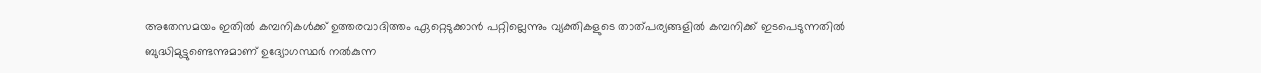അതേസമയം ഇതില്‍ കമ്പനികള്‍ക്ക് ഉത്തരവാദിത്തം ഏറ്റെടുക്കാന്‍ പറ്റില്ലെന്നും വ്യക്തികളുടെ താത്പര്യങ്ങളില്‍ കമ്പനിക്ക് ഇടപെടുന്നതില്‍ ബുദ്ധിമുട്ടുണ്ടെന്നുമാണ് ഉദ്യോഗസ്ഥര്‍ നല്‍കുന്ന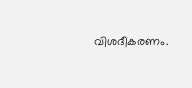വിശദീകരണം.